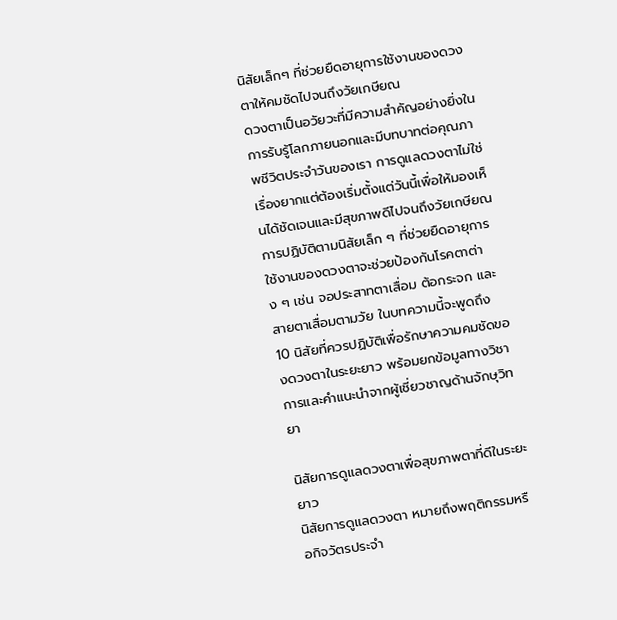นิสัยเล็กๆ ที่ช่วยยืดอายุการใช้งานของดวงตาให้คมชัดไปจนถึงวัยเกษียณ
ดวงตาเป็นอวัยวะที่มีความสำคัญอย่างยิ่งในการรับรู้โลกภายนอกและมีบทบาทต่อคุณภาพชีวิตประจำวันของเรา การดูแลดวงตาไม่ใช่เรื่องยากแต่ต้องเริ่มตั้งแต่วันนี้เพื่อให้มองเห็นได้ชัดเจนและมีสุขภาพดีไปจนถึงวัยเกษียณ การปฏิบัติตามนิสัยเล็ก ๆ ที่ช่วยยืดอายุการใช้งานของดวงตาจะช่วยป้องกันโรคตาต่าง ๆ เช่น จอประสาทตาเสื่อม ต้อกระจก และสายตาเสื่อมตามวัย ในบทความนี้จะพูดถึง 10 นิสัยที่ควรปฏิบัติเพื่อรักษาความคมชัดของดวงตาในระยะยาว พร้อมยกข้อมูลทางวิชาการและคำแนะนำจากผู้เชี่ยวชาญด้านจักษุวิทยา

นิสัยการดูแลดวงตาเพื่อสุขภาพตาที่ดีในระยะยาว
นิสัยการดูแลดวงตา หมายถึงพฤติกรรมหรือกิจวัตรประจำ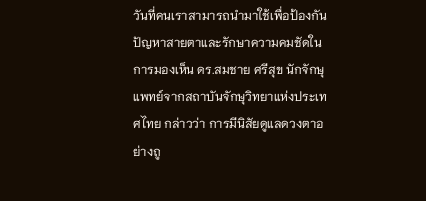วันที่คนเราสามารถนำมาใช้เพื่อป้องกันปัญหาสายตาและรักษาความคมชัดในการมองเห็น ดร.สมชาย ศรีสุข นักจักษุแพทย์จากสถาบันจักษุวิทยาแห่งประเทศไทย กล่าวว่า การมีนิสัยดูแลดวงตาอย่างถู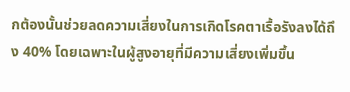กต้องนั้นช่วยลดความเสี่ยงในการเกิดโรคตาเรื้อรังลงได้ถึง 40% โดยเฉพาะในผู้สูงอายุที่มีความเสี่ยงเพิ่มขึ้น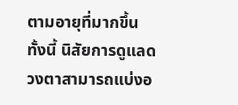ตามอายุที่มากขึ้น
ทั้งนี้ นิสัยการดูแลดวงตาสามารถแบ่งอ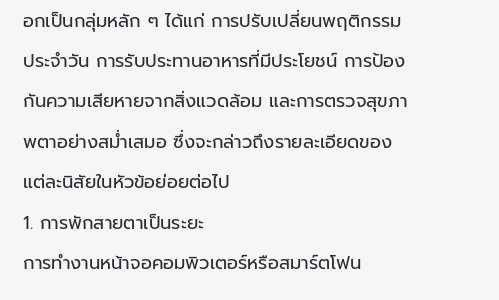อกเป็นกลุ่มหลัก ๆ ได้แก่ การปรับเปลี่ยนพฤติกรรมประจำวัน การรับประทานอาหารที่มีประโยชน์ การป้องกันความเสียหายจากสิ่งแวดล้อม และการตรวจสุขภาพตาอย่างสม่ำเสมอ ซึ่งจะกล่าวถึงรายละเอียดของแต่ละนิสัยในหัวข้อย่อยต่อไป
1. การพักสายตาเป็นระยะ
การทำงานหน้าจอคอมพิวเตอร์หรือสมาร์ตโฟน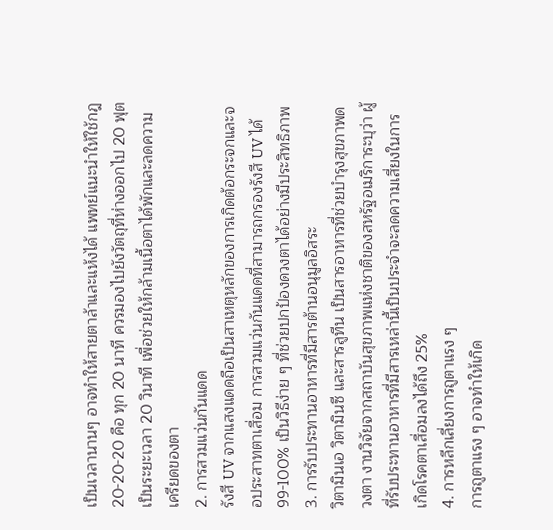เป็นเวลานานๆ อาจทำให้สายตาล้าและแห้งได้ แพทย์แนะนำให้ใช้กฎ 20-20-20 คือ ทุก 20 นาที ควรมองไปยังวัตถุที่ห่างออกไป 20 ฟุต เป็นระยะเวลา 20 วินาที เพื่อช่วยให้กล้ามเนื้อตาได้พักและลดความเครียดของตา
2. การสวมแว่นกันแดด
รังสี UV จากแสงแดดถือเป็นสาเหตุหลักของการเกิดต้อกระจกและจอประสาทตาเสื่อม การสวมแว่นกันแดดที่สามารถกรองรังสี UV ได้ 99-100% เป็นวิธีง่าย ๆ ที่ช่วยปกป้องดวงตาได้อย่างมีประสิทธิภาพ
3. การรับประทานอาหารที่มีสารต้านอนุมูลอิสระ
วิตามินเอ วิตามินซี และสารลูทีน เป็นสารอาหารที่ช่วยบำรุงสุขภาพดวงตา งานวิจัยจากสถาบันสุขภาพแห่งชาติของสหรัฐอเมริการะบุว่า ผู้ที่รับประทานอาหารที่มีสารเหล่านี้เป็นประจำจะลดความเสี่ยงในการเกิดโรคตาเสื่อมลงได้ถึง 25%
4. การหลีกเลี่ยงการถูตาแรง ๆ
การถูตาแรง ๆ อาจทำให้เกิด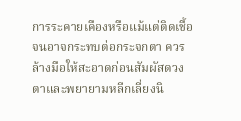การระคายเคืองหรือแม้แต่ติดเชื้อจนอาจกระทบต่อกระจกตา ควรล้างมือให้สะอาดก่อนสัมผัสดวงตาและพยายามหลีกเลี่ยงนิ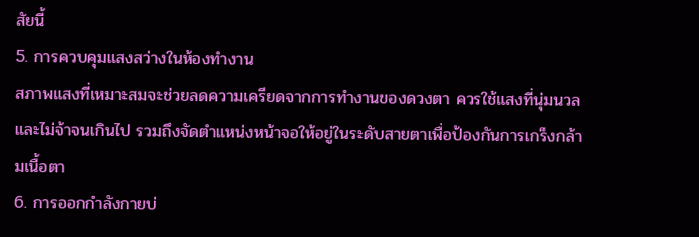สัยนี้
5. การควบคุมแสงสว่างในห้องทำงาน
สภาพแสงที่เหมาะสมจะช่วยลดความเครียดจากการทำงานของดวงตา ควรใช้แสงที่นุ่มนวลและไม่จ้าจนเกินไป รวมถึงจัดตำแหน่งหน้าจอให้อยู่ในระดับสายตาเพื่อป้องกันการเกร็งกล้ามเนื้อตา
6. การออกกำลังกายบ่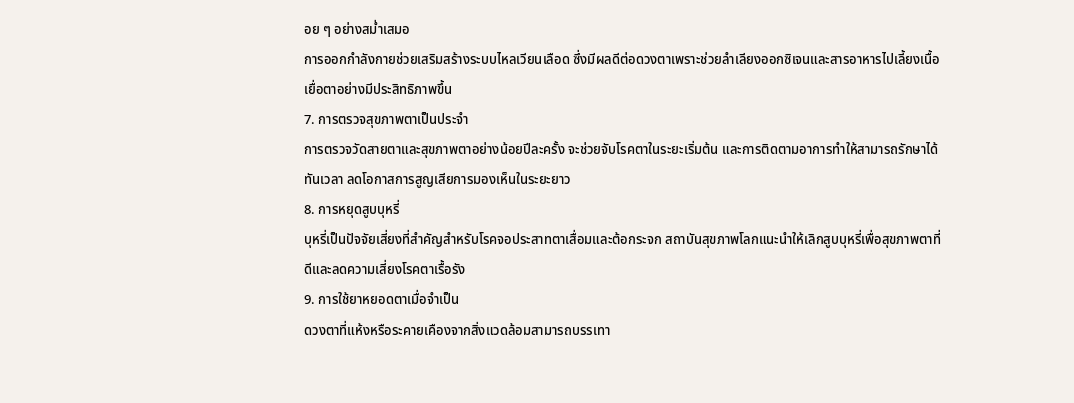อย ๆ อย่างสม่ำเสมอ
การออกกำลังกายช่วยเสริมสร้างระบบไหลเวียนเลือด ซึ่งมีผลดีต่อดวงตาเพราะช่วยลำเลียงออกซิเจนและสารอาหารไปเลี้ยงเนื้อเยื่อตาอย่างมีประสิทธิภาพขึ้น
7. การตรวจสุขภาพตาเป็นประจำ
การตรวจวัดสายตาและสุขภาพตาอย่างน้อยปีละครั้ง จะช่วยจับโรคตาในระยะเริ่มต้น และการติดตามอาการทำให้สามารถรักษาได้ทันเวลา ลดโอกาสการสูญเสียการมองเห็นในระยะยาว
8. การหยุดสูบบุหรี่
บุหรี่เป็นปัจจัยเสี่ยงที่สำคัญสำหรับโรคจอประสาทตาเสื่อมและต้อกระจก สถาบันสุขภาพโลกแนะนำให้เลิกสูบบุหรี่เพื่อสุขภาพตาที่ดีและลดความเสี่ยงโรคตาเรื้อรัง
9. การใช้ยาหยอดตาเมื่อจำเป็น
ดวงตาที่แห้งหรือระคายเคืองจากสิ่งแวดล้อมสามารถบรรเทา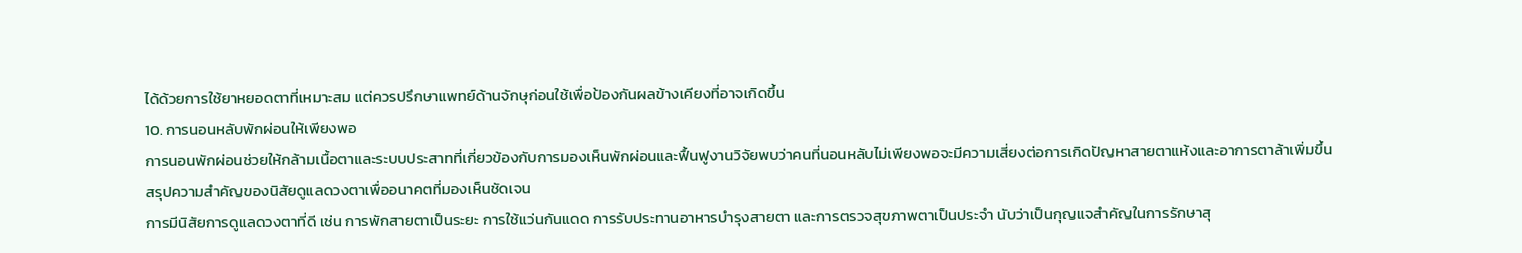ได้ด้วยการใช้ยาหยอดตาที่เหมาะสม แต่ควรปรึกษาแพทย์ด้านจักษุก่อนใช้เพื่อป้องกันผลข้างเคียงที่อาจเกิดขึ้น
10. การนอนหลับพักผ่อนให้เพียงพอ
การนอนพักผ่อนช่วยให้กล้ามเนื้อตาและระบบประสาทที่เกี่ยวข้องกับการมองเห็นพักผ่อนและฟื้นฟูงานวิจัยพบว่าคนที่นอนหลับไม่เพียงพอจะมีความเสี่ยงต่อการเกิดปัญหาสายตาแห้งและอาการตาล้าเพิ่มขึ้น
สรุปความสำคัญของนิสัยดูแลดวงตาเพื่ออนาคตที่มองเห็นชัดเจน
การมีนิสัยการดูแลดวงตาที่ดี เช่น การพักสายตาเป็นระยะ การใช้แว่นกันแดด การรับประทานอาหารบำรุงสายตา และการตรวจสุขภาพตาเป็นประจำ นับว่าเป็นกุญแจสำคัญในการรักษาสุ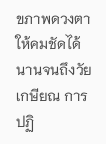ขภาพดวงตาให้คมชัดได้นานจนถึงวัยเกษียณ การปฏิ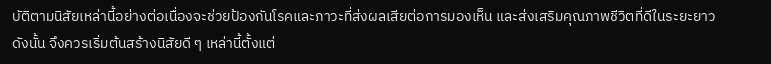บัติตามนิสัยเหล่านี้อย่างต่อเนื่องจะช่วยป้องกันโรคและภาวะที่ส่งผลเสียต่อการมองเห็น และส่งเสริมคุณภาพชีวิตที่ดีในระยะยาว
ดังนั้น จึงควรเริ่มต้นสร้างนิสัยดี ๆ เหล่านี้ตั้งแต่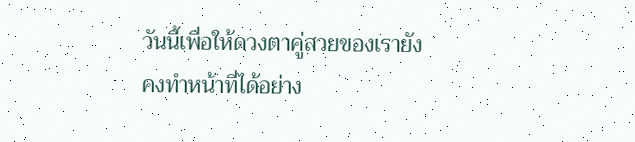วันนี้เพื่อให้ดวงตาคู่สวยของเรายังคงทำหน้าที่ได้อย่าง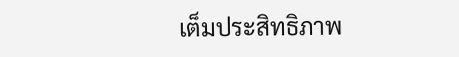เต็มประสิทธิภาพ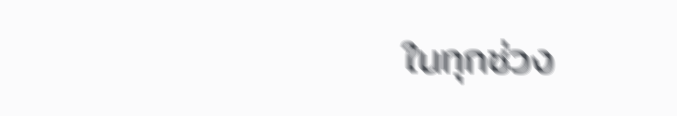ในทุกช่วง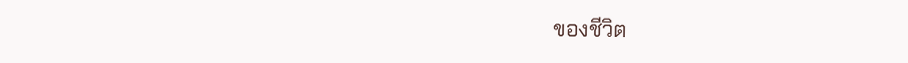ของชีวิต